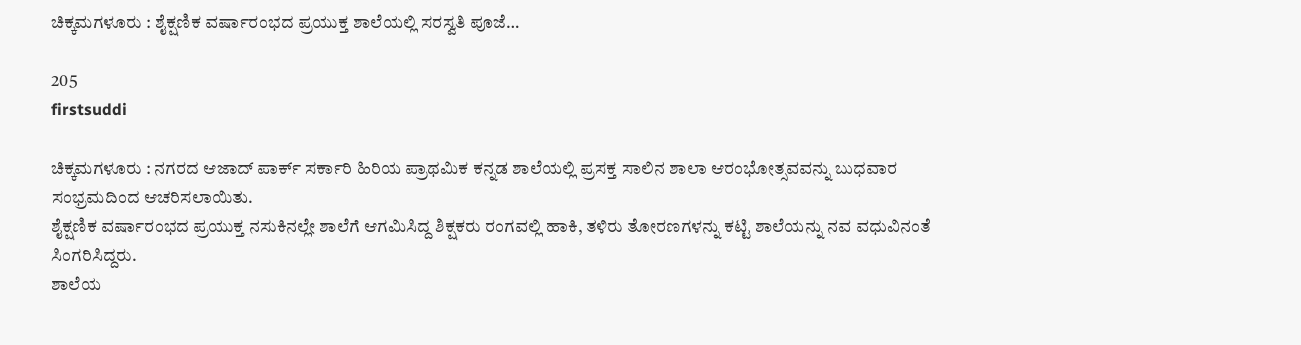ಚಿಕ್ಕಮಗಳೂರು : ಶೈಕ್ಷಣಿಕ ವರ್ಷಾರಂಭದ ಪ್ರಯುಕ್ತ ಶಾಲೆಯಲ್ಲಿ ಸರಸ್ವತಿ ಪೂಜೆ…

205
firstsuddi

ಚಿಕ್ಕಮಗಳೂರು : ನಗರದ ಆಜಾದ್ ಪಾರ್ಕ್ ಸರ್ಕಾರಿ ಹಿರಿಯ ಪ್ರಾಥಮಿಕ ಕನ್ನಡ ಶಾಲೆಯಲ್ಲಿ ಪ್ರಸಕ್ತ ಸಾಲಿನ ಶಾಲಾ ಆರಂಭೋತ್ಸವವನ್ನು ಬುಧವಾರ ಸಂಭ್ರಮದಿಂದ ಆಚರಿಸಲಾಯಿತು.
ಶೈಕ್ಷಣಿಕ ವರ್ಷಾರಂಭದ ಪ್ರಯುಕ್ತ ನಸುಕಿನಲ್ಲೇ ಶಾಲೆಗೆ ಆಗಮಿಸಿದ್ದ ಶಿಕ್ಷಕರು ರಂಗವಲ್ಲಿ ಹಾಕಿ, ತಳಿರು ತೋರಣಗಳನ್ನು ಕಟ್ಟಿ ಶಾಲೆಯನ್ನು ನವ ವಧುವಿನಂತೆ ಸಿಂಗರಿಸಿದ್ದರು.
ಶಾಲೆಯ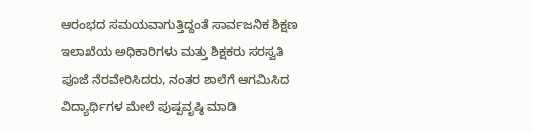ಆರಂಭದ ಸಮಯವಾಗುತ್ತಿದ್ದಂತೆ ಸಾರ್ವಜನಿಕ ಶಿಕ್ಷಣ ಇಲಾಖೆಯ ಅಧಿಕಾರಿಗಳು ಮತ್ತು ಶಿಕ್ಷಕರು ಸರಸ್ವತಿ ಪೂಜೆ ನೆರವೇರಿಸಿದರು, ನಂತರ ಶಾಲೆಗೆ ಆಗಮಿಸಿದ ವಿದ್ಯಾರ್ಥಿಗಳ ಮೇಲೆ ಪುಷ್ಪವೃಷ್ಠಿ ಮಾಡಿ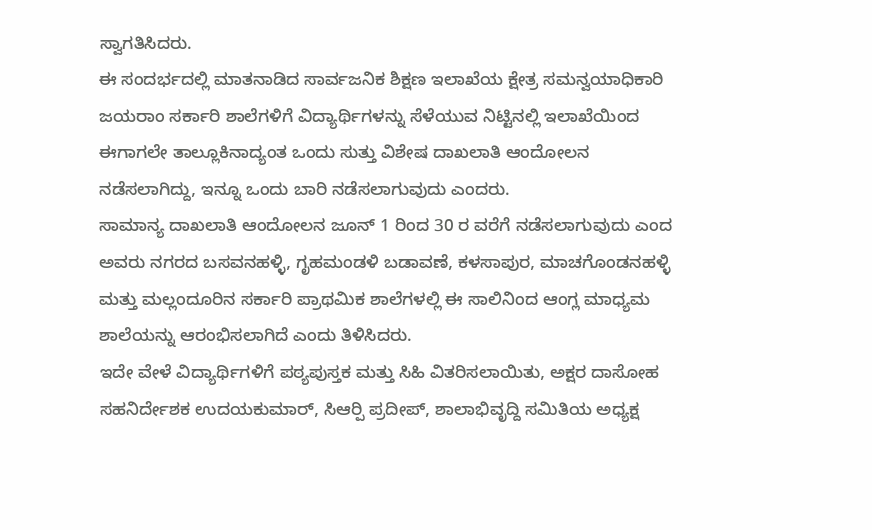ಸ್ವಾಗತಿಸಿದರು.
ಈ ಸಂದರ್ಭದಲ್ಲಿ ಮಾತನಾಡಿದ ಸಾರ್ವಜನಿಕ ಶಿಕ್ಷಣ ಇಲಾಖೆಯ ಕ್ಷೇತ್ರ ಸಮನ್ವಯಾಧಿಕಾರಿ ಜಯರಾಂ ಸರ್ಕಾರಿ ಶಾಲೆಗಳಿಗೆ ವಿದ್ಯಾರ್ಥಿಗಳನ್ನು ಸೆಳೆಯುವ ನಿಟ್ಟಿನಲ್ಲಿ ಇಲಾಖೆಯಿಂದ ಈಗಾಗಲೇ ತಾಲ್ಲೂಕಿನಾದ್ಯಂತ ಒಂದು ಸುತ್ತು ವಿಶೇಷ ದಾಖಲಾತಿ ಆಂದೋಲನ ನಡೆಸಲಾಗಿದ್ದು, ಇನ್ನೂ ಒಂದು ಬಾರಿ ನಡೆಸಲಾಗುವುದು ಎಂದರು.
ಸಾಮಾನ್ಯ ದಾಖಲಾತಿ ಆಂದೋಲನ ಜೂನ್ 1 ರಿಂದ 30 ರ ವರೆಗೆ ನಡೆಸಲಾಗುವುದು ಎಂದ ಅವರು ನಗರದ ಬಸವನಹಳ್ಳಿ, ಗೃಹಮಂಡಳಿ ಬಡಾವಣೆ, ಕಳಸಾಪುರ, ಮಾಚಗೊಂಡನಹಳ್ಳಿ ಮತ್ತು ಮಲ್ಲಂದೂರಿನ ಸರ್ಕಾರಿ ಪ್ರಾಥಮಿಕ ಶಾಲೆಗಳಲ್ಲಿ ಈ ಸಾಲಿನಿಂದ ಆಂಗ್ಲ ಮಾಧ್ಯಮ ಶಾಲೆಯನ್ನು ಆರಂಭಿಸಲಾಗಿದೆ ಎಂದು ತಿಳಿಸಿದರು.
ಇದೇ ವೇಳೆ ವಿದ್ಯಾರ್ಥಿಗಳಿಗೆ ಪಠ್ಯಪುಸ್ತಕ ಮತ್ತು ಸಿಹಿ ವಿತರಿಸಲಾಯಿತು, ಅಕ್ಷರ ದಾಸೋಹ ಸಹನಿರ್ದೇಶಕ ಉದಯಕುಮಾರ್, ಸಿಆರ್‍ಪಿ ಪ್ರದೀಪ್, ಶಾಲಾಭಿವೃದ್ದಿ ಸಮಿತಿಯ ಅಧ್ಯಕ್ಷ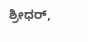ಶ್ರೀಧರ್,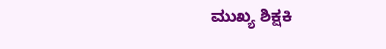ಮುಖ್ಯ ಶಿಕ್ಷಕಿ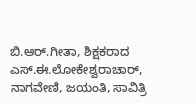ಬಿ.ಆರ್.ಗೀತಾ, ಶಿಕ್ಷಕರಾದ ಎಸ್.ಈ.ಲೋಕೇಶ್ವರಾಚಾರ್, ನಾಗವೇಣಿ, ಜಯಂತಿ, ಸಾವಿತ್ರಿ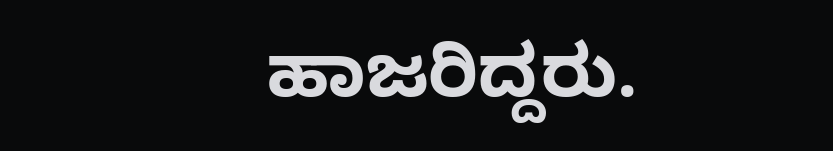ಹಾಜರಿದ್ದರು.